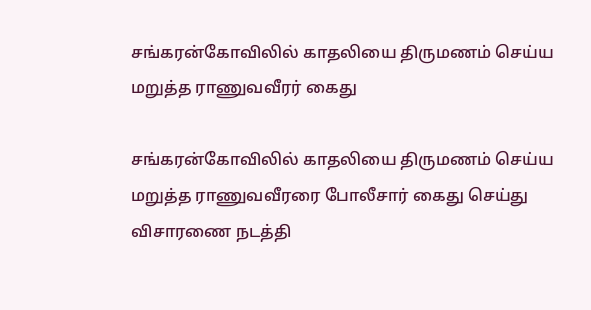சங்கரன்கோவிலில் காதலியை திருமணம் செய்ய மறுத்த ராணுவவீரர் கைது

சங்கரன்கோவிலில் காதலியை திருமணம் செய்ய மறுத்த ராணுவவீரரை போலீசார் கைது செய்து விசாரணை நடத்தி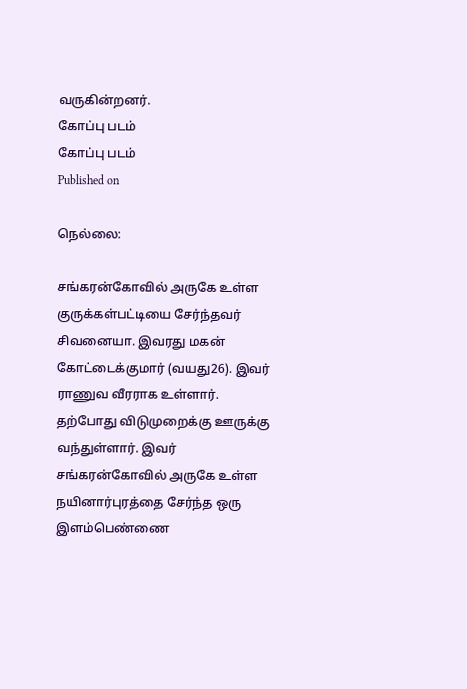வருகின்றனர்.
கோப்பு படம்
கோப்பு படம்
Published on

நெல்லை:

சங்கரன்கோவில் அருகே உள்ள குருக்கள்பட்டியை சேர்ந்தவர் சிவனையா. இவரது மகன் கோட்டைக்குமார் (வயது26). இவர் ராணுவ வீரராக உள்ளார். தற்போது விடுமுறைக்கு ஊருக்கு வந்துள்ளார். இவர் சங்கரன்கோவில் அருகே உள்ள நயினார்புரத்தை சேர்ந்த ஒரு இளம்பெண்ணை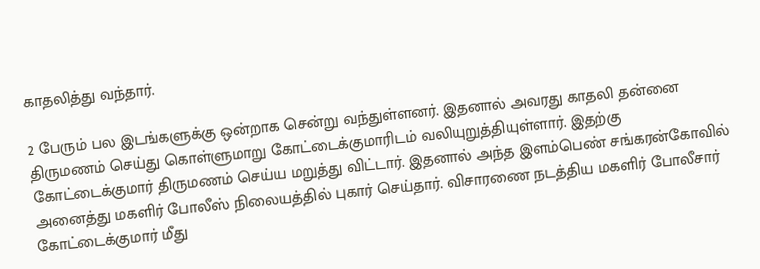காதலித்து வந்தார்.

2 பேரும் பல இடங்களுக்கு ஒன்றாக சென்று வந்துள்ளனர். இதனால் அவரது காதலி தன்னை திருமணம் செய்து கொள்ளுமாறு கோட்டைக்குமாரிடம் வலியுறுத்தியுள்ளார். இதற்கு கோட்டைக்குமார் திருமணம் செய்ய மறுத்து விட்டார். இதனால் அந்த இளம்பெண் சங்கரன்கோவில் அனைத்து மகளிர் போலீஸ் நிலையத்தில் புகார் செய்தார். விசாரணை நடத்திய மகளிர் போலீசார் கோட்டைக்குமார் மீது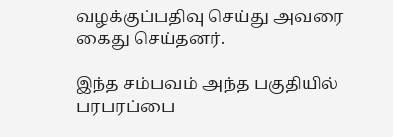வழக்குப்பதிவு செய்து அவரை கைது செய்தனர்.

இந்த சம்பவம் அந்த பகுதியில் பரபரப்பை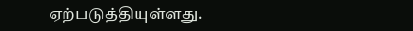ஏற்படுத்தியுள்ளது.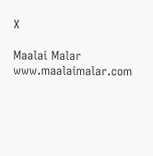X

Maalai Malar
www.maalaimalar.com